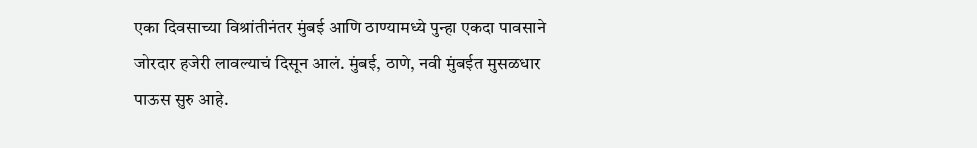एका दिवसाच्या विश्रांतीनंतर मुंबई आणि ठाण्यामध्ये पुन्हा एकदा पावसाने जोरदार हजेरी लावल्याचं दिसून आलं. मुंबई, ठाणे, नवी मुंबईत मुसळधार पाऊस सुरु आहे.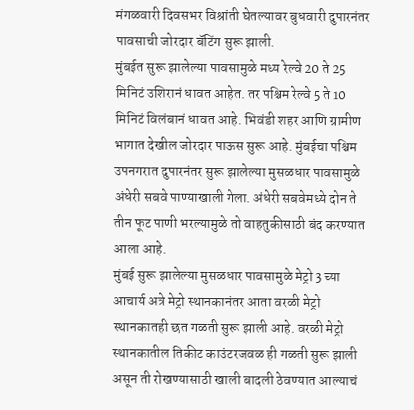मंगळवारी दिवसभर विश्रांती घेतल्यावर बुधवारी दुपारनंतर पावसाची जोरदार बॅटिंग सुरू झाली.
मुंबईत सुरू झालेल्या पावसामुळे मध्य रेल्वे 20 ते 25 मिनिटं उशिरानं धावत आहेत. तर पश्चिम रेल्वे 5 ते 10 मिनिटं विलंबानं धावत आहे. भिवंडी शहर आणि ग्रामीण भागात देखील जोरदार पाऊस सुरू आहे. मुंबईचा पश्चिम उपनगरात दुपारनंतर सुरू झालेल्या मुसळधार पावसामुळे अंधेरी सबवे पाण्याखाली गेला. अंधेरी सबवेमध्ये दोन ते तीन फूट पाणी भरल्यामुळे तो वाहतुकीसाठी बंद करण्यात आला आहे.
मुंबई सुरू झालेल्या मुसळधार पावसामुळे मेट्रो 3 च्या आचार्य अत्रे मेट्रो स्थानकानंतर आता वरळी मेट्रो स्थानकातही छत गळती सुरू झाली आहे. वरळी मेट्रो स्थानकातील तिकीट काउंटरजवळ ही गळती सुरू झाली असून ती रोखण्यासाठी खाली बादली ठेवण्यात आल्याचं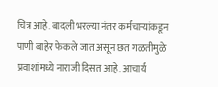चित्र आहे. बादली भरल्या नंतर कर्मचाऱ्यांकडून पाणी बाहेर फेकले जात असून छत गळतीमुळे प्रवाशांमध्ये नाराजी दिसत आहे. आचार्य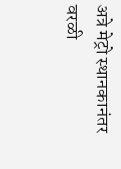अत्रे मेट्रो स्थानकानंतर वरळी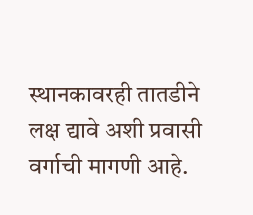स्थानकावरही तातडीने लक्ष द्यावे अशी प्रवासी वर्गाची मागणी आहे.